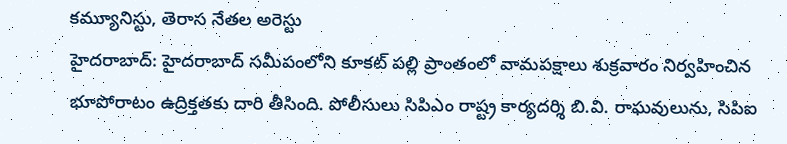కమ్యూనిస్టు, తెరాస నేతల అరెస్టు
హైదరాబాద్: హైదరాబాద్ సమీపంలోని కూకట్ పల్లి ప్రాంతంలో వామపక్షాలు శుక్రవారం నిర్వహించిన భూపోరాటం ఉద్రిక్తతకు దారి తీసింది. పోలీసులు సిపిఎం రాష్ట్ర కార్యదర్శి బి.వి. రాఘవులును, సిపిఐ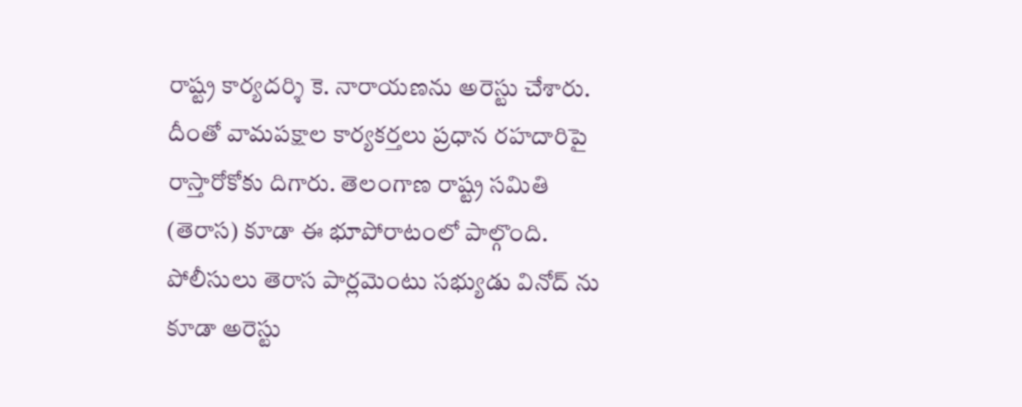రాష్ట్ర కార్యదర్శి కె. నారాయణను అరెస్టు చేశారు. దీంతో వామపక్షాల కార్యకర్తలు ప్రధాన రహదారిపై రాస్తారోకోకు దిగారు. తెలంగాణ రాష్ట్ర సమితి (తెరాస) కూడా ఈ భూపోరాటంలో పాల్గొంది. పోలీసులు తెరాస పార్లమెంటు సభ్యుడు వినోద్ ను కూడా అరెస్టు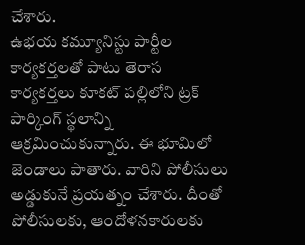చేశారు.
ఉభయ కమ్యూనిస్టు పార్టీల కార్యకర్తలతో పాటు తెరాస కార్యకర్తలు కూకట్ పల్లిలోని ట్రక్ పార్కింగ్ స్థలాన్ని ఆక్రమించుకున్నారు. ఈ భూమిలో జెండాలు పాతారు. వారిని పోలీసులు అడ్డుకునే ప్రయత్నం చేశారు. దీంతో పోలీసులకు, ఆందోళనకారులకు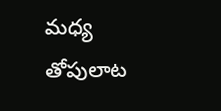మధ్య తోపులాట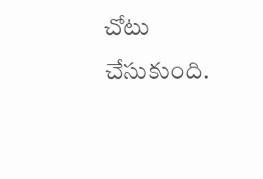చోటు చేసుకుంది.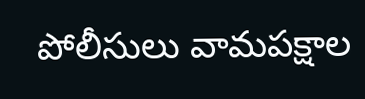పోలీసులు వామపక్షాల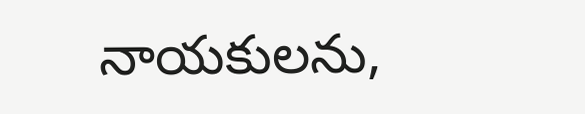నాయకులను,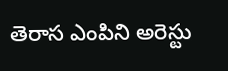తెరాస ఎంపిని అరెస్టు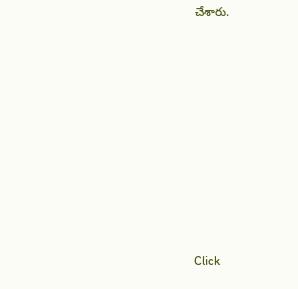చేశారు.












Click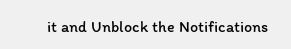it and Unblock the Notifications